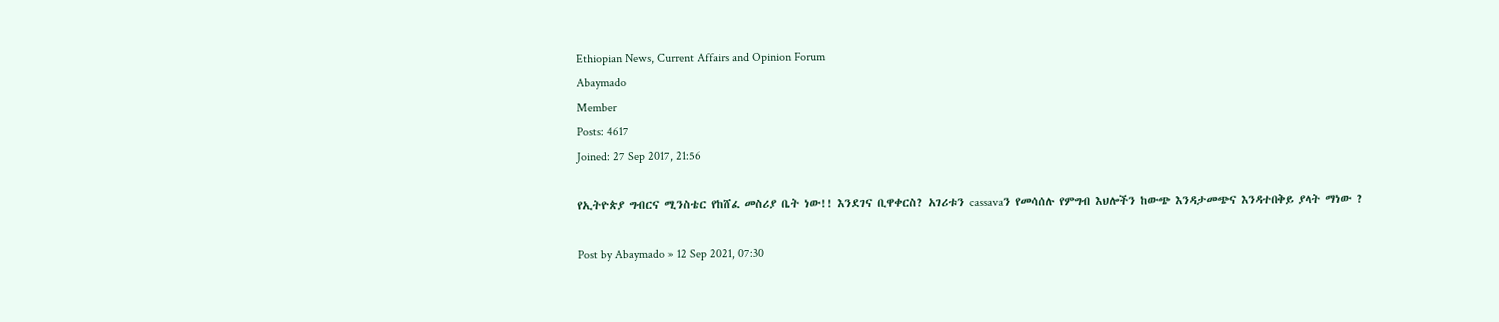Ethiopian News, Current Affairs and Opinion Forum
Abaymado
Member
Posts: 4617
Joined: 27 Sep 2017, 21:56

የኢትዮጵያ ግብርና ሚንስቴር የከሸፈ መስሪያ ቤት ነው!! እንደገና ቢዋቀርስ? አገሪቱን cassavaን የመሳሰሉ የምግብ እህሎችን ከውጭ እንዳታመጭና እንዳተበቅይ ያላት ማነው ?

Post by Abaymado » 12 Sep 2021, 07:30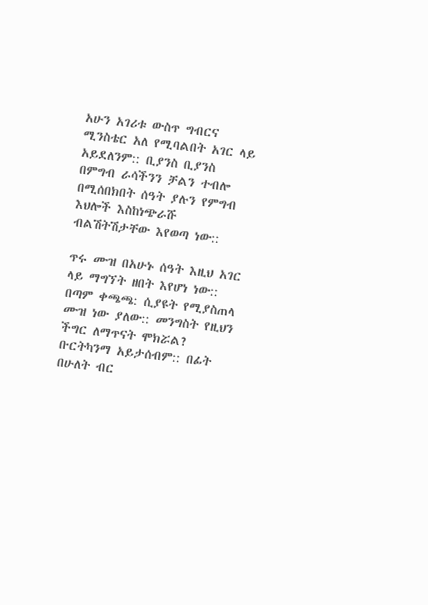አሁን አገሪቱ ውስጥ ግብርና ሚንስቴር አለ የሚባልበት አገር ላይ አይደለንም:: ቢያንስ ቢያንስ በምግብ ራሳችንን ቻልን ተብሎ በሚሰበክበት ሰዓት ያሉን የምግብ እህሎች እስከነጭራሹ ብልሽትሽታቸው እየወጣ ነው::

ጥሩ ሙዝ በአሁኑ ሰዓት እዚህ አገር ላይ ማግኘት ዘበት እየሆነ ነው:: በጣም ቀጫጫ: ሲያዩት የሚያስጠላ ሙዝ ነው ያለው:: መንግስት የዚህን ችግር ለማጥናት ሞክሯል?
ቡርትካንማ አይታሰብም:: በፊት በሁለት ብር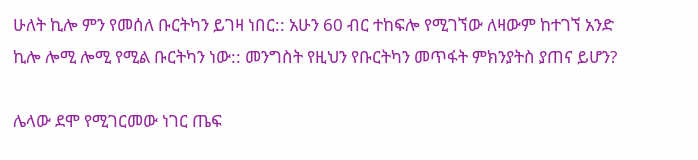ሁለት ኪሎ ምን የመሰለ ቡርትካን ይገዛ ነበር:: አሁን 60 ብር ተከፍሎ የሚገኘው ለዛውም ከተገኘ አንድ ኪሎ ሎሚ ሎሚ የሚል ቡርትካን ነው:: መንግስት የዚህን የቡርትካን መጥፋት ምክንያትስ ያጠና ይሆን?

ሌላው ደሞ የሚገርመው ነገር ጤፍ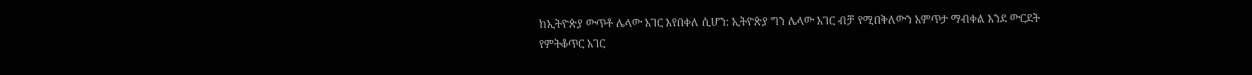ከኢትዮጵያ ውጥቶ ሌላው አገር እየበቀለ ሲሆን: ኢትዮጵያ ግን ሌላው አገር ብቻ የሚበቅለውን አምጥታ ማብቀል እንደ ውርደት የምትቆጥር አገር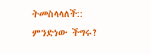ትመስላላለች:: ምንድነው ችግሩ?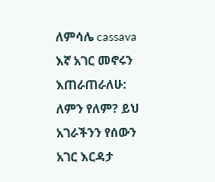ለምሳሌ cassava እኛ አገር መኖሩን እጠራጠራለሁ: ለምን የለም? ይህ አገራችንን የሰውን አገር እርዳታ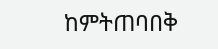ከምትጠባበቅ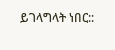ይገላግላት ነበር::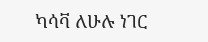ካሳቫ ለሁሉ ነገር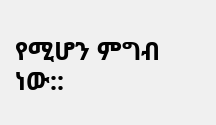የሚሆን ምግብ ነው::